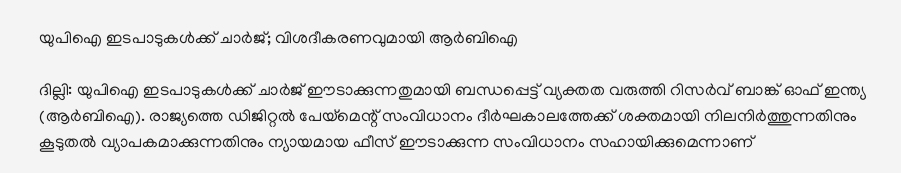യുപിഐ ഇടപാടുകൾക്ക് ചാർജ്; വിശദീകരണവുമായി ആർബിഐ

ദില്ലി: യുപിഐ ഇടപാടുകൾക്ക് ചാർജ് ഈടാക്കുന്നതുമായി ബന്ധപ്പെട്ട് വ്യക്തത വരുത്തി റിസർവ് ബാങ്ക് ഓഫ് ഇന്ത്യ (ആർബിഐ). രാജ്യത്തെ ഡിജിറ്റൽ പേയ്മെന്റ് സംവിധാനം ദീർഘകാലത്തേക്ക് ശക്തമായി നിലനിർത്തുന്നതിനും കൂടുതൽ വ്യാപകമാക്കുന്നതിനും ന്യായമായ ഫീസ് ഈടാക്കുന്ന സംവിധാനം സഹായിക്കുമെന്നാണ്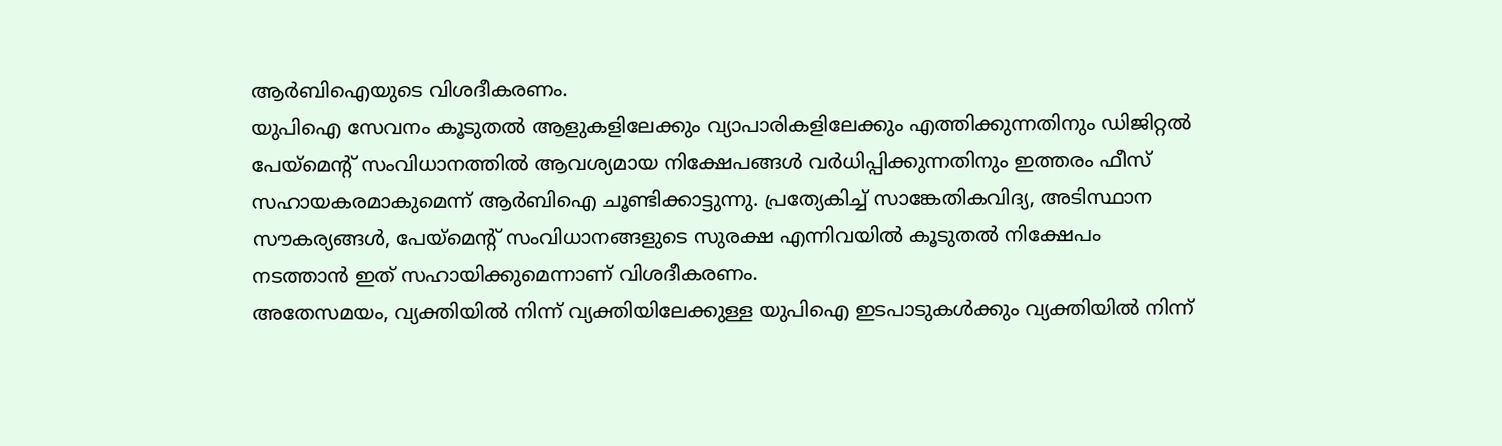ആർബിഐയുടെ വിശദീകരണം.
യുപിഐ സേവനം കൂടുതൽ ആളുകളിലേക്കും വ്യാപാരികളിലേക്കും എത്തിക്കുന്നതിനും ഡിജിറ്റൽ പേയ്മെന്റ് സംവിധാനത്തിൽ ആവശ്യമായ നിക്ഷേപങ്ങൾ വർധിപ്പിക്കുന്നതിനും ഇത്തരം ഫീസ് സഹായകരമാകുമെന്ന് ആർബിഐ ചൂണ്ടിക്കാട്ടുന്നു. പ്രത്യേകിച്ച് സാങ്കേതികവിദ്യ, അടിസ്ഥാന സൗകര്യങ്ങൾ, പേയ്മെന്റ് സംവിധാനങ്ങളുടെ സുരക്ഷ എന്നിവയിൽ കൂടുതൽ നിക്ഷേപം നടത്താൻ ഇത് സഹായിക്കുമെന്നാണ് വിശദീകരണം.
അതേസമയം, വ്യക്തിയിൽ നിന്ന് വ്യക്തിയിലേക്കുള്ള യുപിഐ ഇടപാടുകൾക്കും വ്യക്തിയിൽ നിന്ന്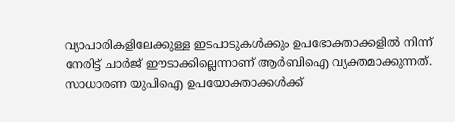വ്യാപാരികളിലേക്കുള്ള ഇടപാടുകൾക്കും ഉപഭോക്താക്കളിൽ നിന്ന് നേരിട്ട് ചാർജ് ഈടാക്കില്ലെന്നാണ് ആർബിഐ വ്യക്തമാക്കുന്നത്. സാധാരണ യുപിഐ ഉപയോക്താക്കൾക്ക്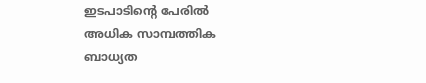ഇടപാടിന്റെ പേരിൽ അധിക സാമ്പത്തിക ബാധ്യത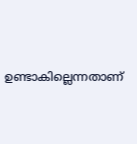ഉണ്ടാകില്ലെന്നതാണ്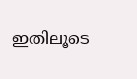ഇതിലൂടെ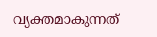വ്യക്തമാകുന്നത്